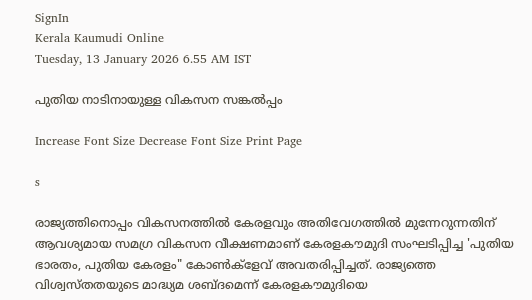SignIn
Kerala Kaumudi Online
Tuesday, 13 January 2026 6.55 AM IST

പുതിയ നാടിനായുള്ള വികസന സങ്കൽപ്പം

Increase Font Size Decrease Font Size Print Page

s

രാജ്യത്തിനൊപ്പം വികസനത്തിൽ കേരളവും അതിവേഗത്തിൽ മുന്നേറുന്നതിന് ആവശ്യമായ സമഗ്ര വികസന വീക്ഷണമാണ് കേരളകൗമുദി സംഘടിപ്പിച്ച 'പുതിയ ഭാരതം, പുതിയ കേരളം" കോൺക്ളേവ് അവതരിപ്പിച്ചത്. രാജ്യത്തെ വിശ്വസ്തതയുടെ മാദ്ധ്യമ ശബ്‌ദമെന്ന് കേരളകൗമുദിയെ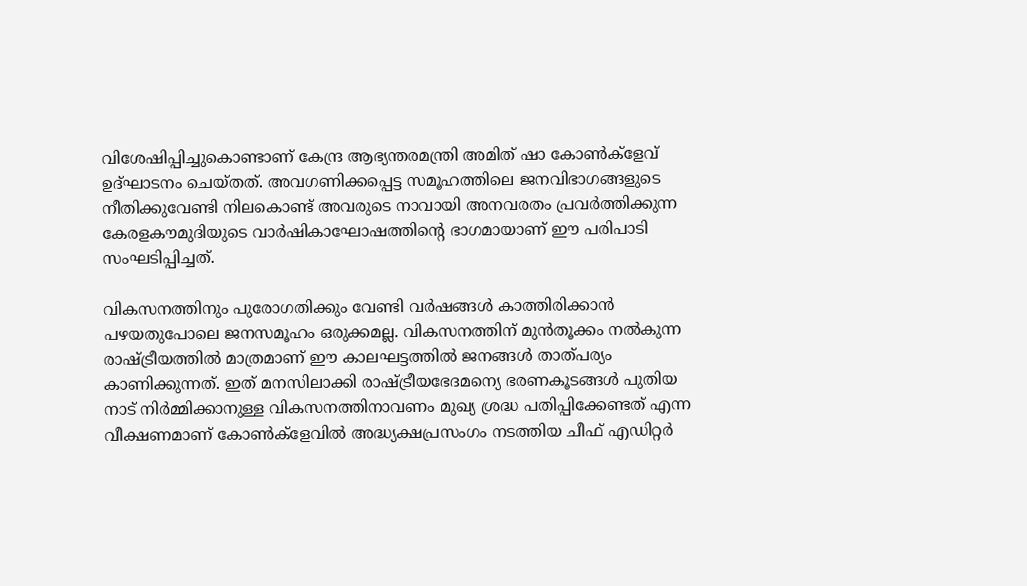വിശേഷിപ്പിച്ചുകൊണ്ടാണ് കേന്ദ്ര ആഭ്യന്തരമന്ത്രി അമിത് ഷാ കോൺക്ളേവ് ഉദ്ഘാടനം ചെയ്തത്. അവഗണിക്കപ്പെട്ട സമൂഹത്തിലെ ജനവിഭാഗങ്ങളുടെ നീതിക്കുവേണ്ടി നിലകൊണ്ട് അവരുടെ നാവായി അനവരതം പ്രവർത്തിക്കുന്ന കേരളകൗമുദിയുടെ വാർഷികാഘോഷത്തിന്റെ ഭാഗമായാണ് ഈ പരിപാടി സംഘടിപ്പിച്ചത്.

വികസനത്തിനും പുരോഗതിക്കും വേണ്ടി വർഷങ്ങൾ കാത്തിരിക്കാൻ പഴയതുപോലെ ജനസമൂഹം ഒരുക്കമല്ല. വികസനത്തിന് മുൻതൂക്കം നൽകുന്ന രാഷ്ട്രീയത്തിൽ മാത്രമാണ് ഈ കാലഘട്ടത്തിൽ ജനങ്ങൾ താത്‌പര്യം കാണിക്കുന്നത്. ഇത് മനസിലാക്കി രാഷ്ട്രീയഭേദമന്യെ ഭരണകൂടങ്ങൾ പുതിയ നാട് നിർമ്മിക്കാനുള്ള വികസനത്തിനാവണം മുഖ്യ ശ്രദ്ധ പതിപ്പിക്കേണ്ടത് എന്ന വീക്ഷണമാണ് കോൺക്ളേവിൽ അദ്ധ്യക്ഷപ്രസംഗം നടത്തിയ ചീഫ് എഡിറ്റർ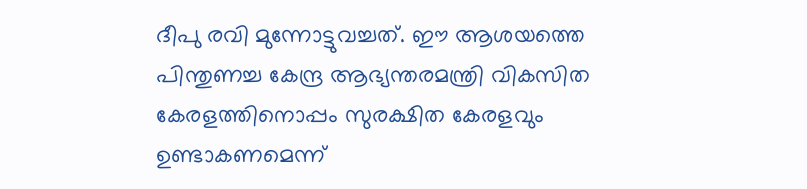ദീപു രവി മുന്നോട്ടുവച്ചത്. ഈ ആശയത്തെ പിന്തുണച്ച കേന്ദ്ര ആഭ്യന്തരമന്ത്രി വികസിത കേരളത്തിനൊപ്പം സുരക്ഷിത കേരളവും ഉണ്ടാകണമെന്ന്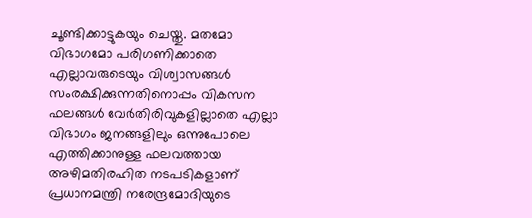ചൂണ്ടിക്കാട്ടുകയും ചെയ്തു. മതമോ വിഭാഗമോ പരിഗണിക്കാതെ എല്ലാവരുടെയും വിശ്വാസങ്ങൾ സംരക്ഷിക്കുന്നതിനൊപ്പം വികസന ഫലങ്ങൾ വേർതിരിവുകളില്ലാതെ എല്ലാ വിഭാഗം ജനങ്ങളിലും ഒന്നുപോലെ എത്തിക്കാനുള്ള ഫലവത്തായ അഴിമതിരഹിത നടപടികളാണ് പ്രധാനമന്ത്രി നരേന്ദ്രമോദിയുടെ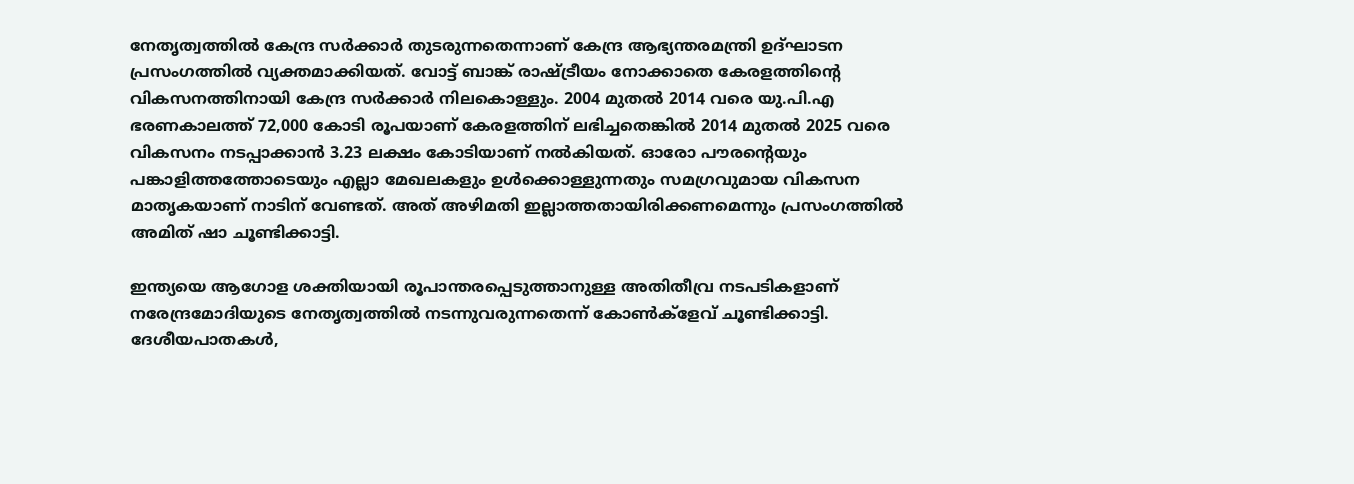നേതൃത്വത്തിൽ കേന്ദ്ര സർക്കാർ തുടരുന്നതെന്നാണ് കേന്ദ്ര ആഭ്യന്തരമന്ത്രി ഉദ്ഘാടന പ്രസംഗത്തിൽ വ്യക്തമാക്കിയത്. വോട്ട് ബാങ്ക് രാഷ്ട്രീയം നോക്കാതെ കേരളത്തിന്റെ വികസനത്തിനായി കേന്ദ്ര സർക്കാർ നിലകൊള്ളും. 2004 മുതൽ 2014 വരെ യു.പി.എ ഭരണകാലത്ത് 72,000 കോടി രൂപയാണ് കേരളത്തിന് ലഭിച്ചതെങ്കിൽ 2014 മുതൽ 2025 വരെ വികസനം നടപ്പാക്കാൻ 3.23 ലക്ഷം കോടിയാണ് നൽകിയത്. ഓരോ പൗരന്റെയും പങ്കാളിത്തത്തോടെയും എല്ലാ മേഖലകളും ഉൾക്കൊള്ളുന്നതും സമഗ്രവുമായ വികസന മാതൃകയാണ് നാടിന് വേണ്ടത്. അത് അഴിമതി ഇല്ലാത്തതായിരിക്കണമെന്നും പ്രസംഗത്തിൽ അമിത് ഷാ ചൂണ്ടിക്കാട്ടി.

ഇന്ത്യയെ ആഗോള ശക്തിയായി രൂപാന്തരപ്പെടുത്താനുള്ള അതിതീവ്ര നടപടികളാണ് നരേന്ദ്രമോദിയുടെ നേതൃത്വത്തിൽ നടന്നുവരുന്നതെന്ന് കോൺക്ളേവ് ചൂണ്ടിക്കാട്ടി. ദേശീയപാതകൾ,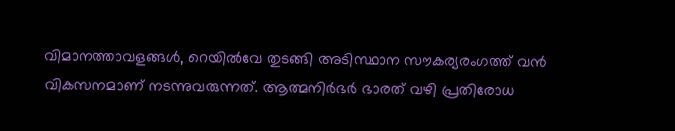വിമാനത്താവളങ്ങൾ, റെയിൽവേ തുടങ്ങി അടിസ്ഥാന സൗകര്യരംഗത്ത് വൻ വികസനമാണ് നടന്നുവരുന്നത്. ആത്മനിർഭർ ഭാരത് വഴി പ്രതിരോധ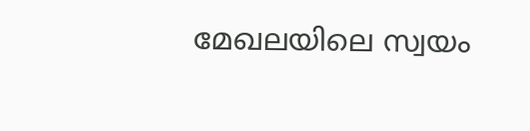മേഖലയിലെ സ്വയം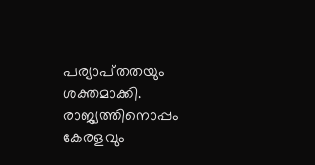പര്യാപ്‌തതയും ശക്തമാക്കി. രാജ്യത്തിനൊപ്പം കേരളവും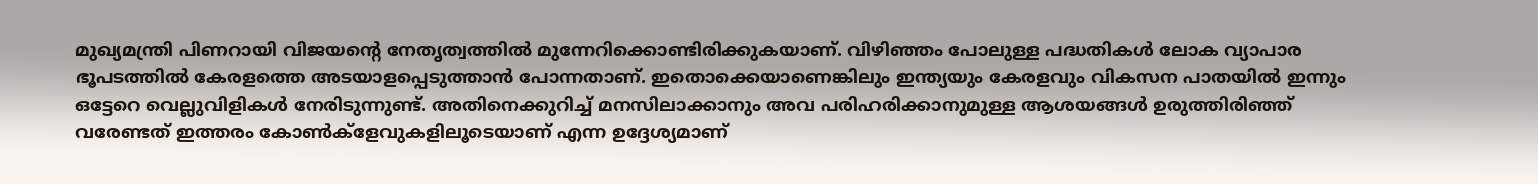മുഖ്യമന്ത്രി പിണറായി വിജയന്റെ നേതൃത്വത്തിൽ മുന്നേറിക്കൊണ്ടിരിക്കുകയാണ്. വിഴിഞ്ഞം പോലുള്ള പദ്ധതികൾ ലോക വ്യാപാര ഭൂപടത്തിൽ കേരളത്തെ അടയാളപ്പെടുത്താൻ പോന്നതാണ്. ഇതൊക്കെയാണെങ്കിലും ഇന്ത്യയും കേരളവും വികസന പാതയിൽ ഇന്നും ഒട്ടേറെ വെല്ലുവിളികൾ നേരിടുന്നുണ്ട്. അതിനെക്കുറിച്ച് മനസിലാക്കാനും അവ പരിഹരിക്കാനുമുള്ള ആശയങ്ങൾ ഉരുത്തിരിഞ്ഞ് വരേണ്ടത് ഇത്തരം കോൺക്ളേവുകളിലൂടെയാണ് എന്ന ഉദ്ദേശ്യമാണ്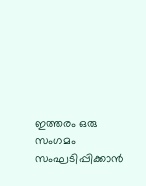ഇത്തരം ഒരു സംഗമം സംഘടിപ്പിക്കാൻ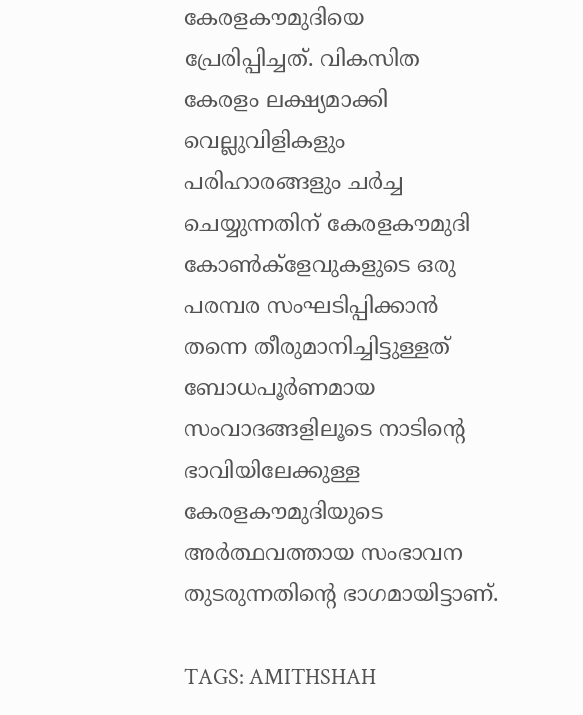കേരളകൗമുദിയെ പ്രേരിപ്പിച്ചത്. വികസിത കേരളം ലക്ഷ്യമാക്കി വെല്ലുവിളികളും പരിഹാരങ്ങളും ചർച്ച ചെയ്യുന്നതിന് കേരളകൗമുദി കോൺക്ളേവുകളുടെ ഒരു പരമ്പര സംഘടിപ്പിക്കാൻ തന്നെ തീരുമാനിച്ചിട്ടുള്ളത് ബോധപൂർണമായ സംവാദങ്ങളിലൂടെ നാടിന്റെ ഭാവിയിലേക്കുള്ള കേരളകൗമുദിയുടെ അർത്ഥവത്തായ സംഭാവന തുടരുന്നതിന്റെ ഭാഗമായിട്ടാണ്.

TAGS: AMITHSHAH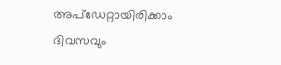അപ്ഡേറ്റായിരിക്കാം ദിവസവും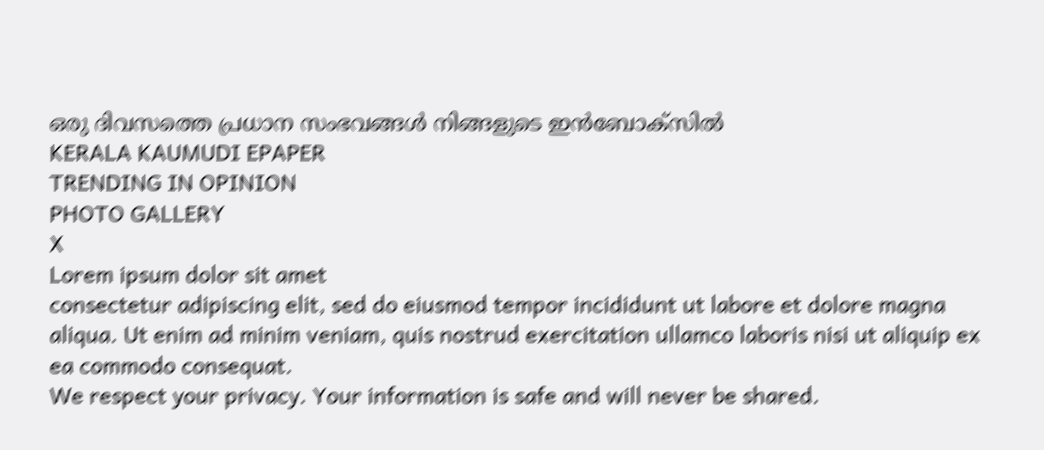ഒരു ദിവസത്തെ പ്രധാന സംഭവങ്ങൾ നിങ്ങളുടെ ഇൻബോക്സിൽ
KERALA KAUMUDI EPAPER
TRENDING IN OPINION
PHOTO GALLERY
X
Lorem ipsum dolor sit amet
consectetur adipiscing elit, sed do eiusmod tempor incididunt ut labore et dolore magna aliqua. Ut enim ad minim veniam, quis nostrud exercitation ullamco laboris nisi ut aliquip ex ea commodo consequat.
We respect your privacy. Your information is safe and will never be shared.